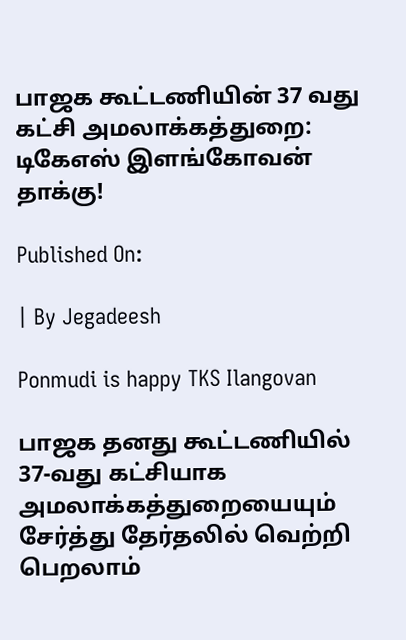பாஜக கூட்டணியின் 37 வது கட்சி அமலாக்கத்துறை: டிகேஎஸ் இளங்கோவன் தாக்கு!

Published On:

| By Jegadeesh

Ponmudi is happy TKS Ilangovan

பாஜக தனது கூட்டணியில் 37-வது கட்சியாக அமலாக்கத்துறையையும் சேர்த்து தேர்தலில் வெற்றி பெறலாம்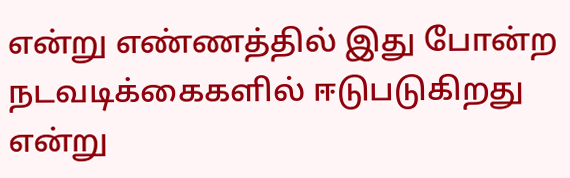என்று எண்ணத்தில் இது போன்ற நடவடிக்கைகளில் ஈடுபடுகிறது என்று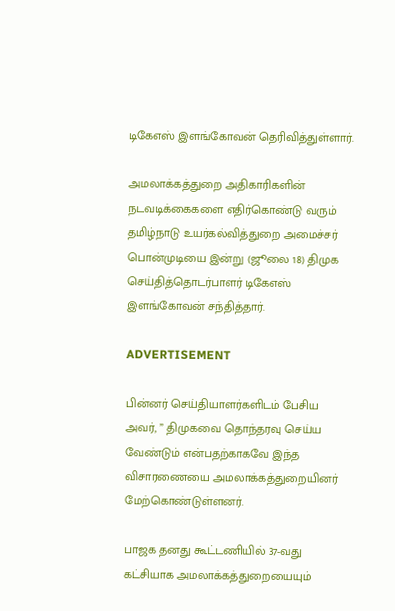டிகேஎஸ் இளங்கோவன் தெரிவித்துள்ளார்.

அமலாக்கத்துறை அதிகாரிகளின் நடவடிக்கைகளை எதிர்கொண்டு வரும் தமிழ்நாடு உயர்கல்வித்துறை அமைச்சர் பொன்முடியை இன்று (ஜூலை 18) திமுக செய்தித்தொடர்பாளர் டிகேஎஸ் இளங்கோவன் சந்தித்தார்.

ADVERTISEMENT

பின்னர் செய்தியாளர்களிடம் பேசிய அவர், ” திமுகவை தொந்தரவு செய்ய வேண்டும் என்பதற்காகவே இந்த விசாரணையை அமலாக்கத்துறையினர் மேற்கொண்டுள்ளனர்.

பாஜக தனது கூட்டணியில் 37-வது கட்சியாக அமலாக்கத்துறையையும்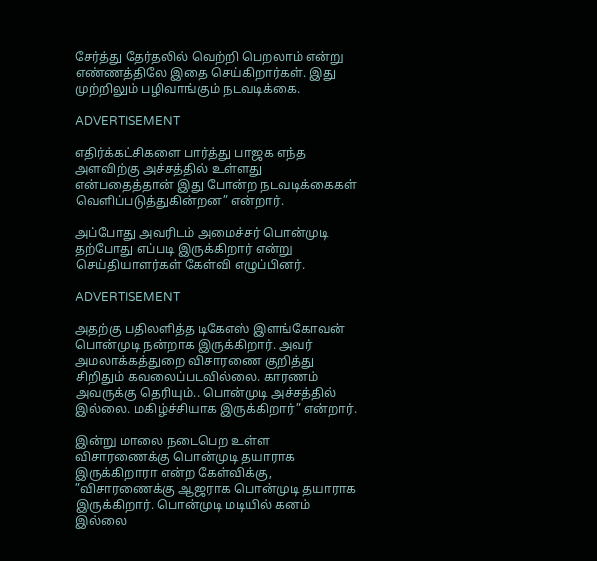சேர்த்து தேர்தலில் வெற்றி பெறலாம் என்று எண்ணத்திலே இதை செய்கிறார்கள். இது முற்றிலும் பழிவாங்கும் நடவடிக்கை.

ADVERTISEMENT

எதிர்க்கட்சிகளை பார்த்து பாஜக எந்த அளவிற்கு அச்சத்தில் உள்ளது என்பதைத்தான் இது போன்ற நடவடிக்கைகள் வெளிப்படுத்துகின்றன” என்றார்.

அப்போது அவரிடம் அமைச்சர் பொன்முடி தற்போது எப்படி இருக்கிறார் என்று செய்தியாளர்கள் கேள்வி எழுப்பினர்.

ADVERTISEMENT

அதற்கு பதிலளித்த டிகேஎஸ் இளங்கோவன் பொன்முடி நன்றாக இருக்கிறார். அவர் அமலாக்கத்துறை விசாரணை குறித்து சிறிதும் கவலைப்படவில்லை. காரணம் அவருக்கு தெரியும்.. பொன்முடி அச்சத்தில் இல்லை. மகிழ்ச்சியாக இருக்கிறார்” என்றார்.

இன்று மாலை நடைபெற உள்ள விசாரணைக்கு பொன்முடி தயாராக இருக்கிறாரா என்ற கேள்விக்கு, ”விசாரணைக்கு ஆஜராக பொன்முடி தயாராக இருக்கிறார். பொன்முடி மடியில் கனம் இல்லை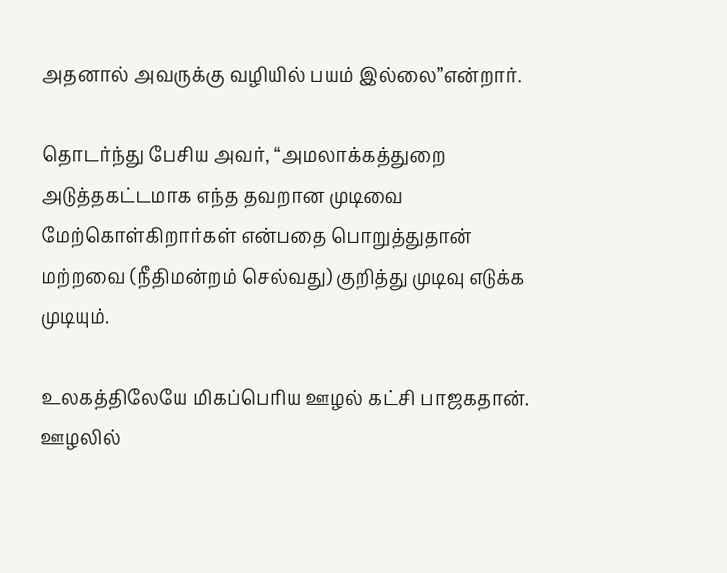அதனால் அவருக்கு வழியில் பயம் இல்லை”என்றார்.

தொடர்ந்து பேசிய அவர், “அமலாக்கத்துறை அடுத்தகட்டமாக எந்த தவறான முடிவை மேற்கொள்கிறார்கள் என்பதை பொறுத்துதான் மற்றவை (நீதிமன்றம் செல்வது) குறித்து முடிவு எடுக்க முடியும்.

உலகத்திலேயே மிகப்பெரிய ஊழல் கட்சி பாஜகதான். ஊழலில்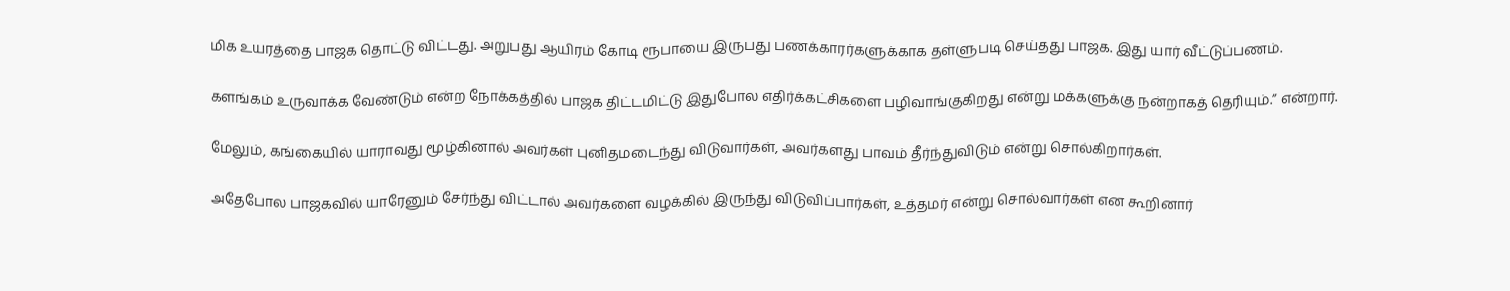மிக உயரத்தை பாஜக தொட்டு விட்டது. அறுபது ஆயிரம் கோடி ரூபாயை இருபது பணக்காரர்களுக்காக தள்ளுபடி செய்தது பாஜக. இது யார் வீட்டுப்பணம்.

களங்கம் உருவாக்க வேண்டும் என்ற நோக்கத்தில் பாஜக திட்டமிட்டு இதுபோல எதிர்க்கட்சிகளை பழிவாங்குகிறது என்று மக்களுக்கு நன்றாகத் தெரியும்.” என்றார்.

மேலும், கங்கையில் யாராவது மூழ்கினால் அவர்கள் புனிதமடைந்து விடுவார்கள், அவர்களது பாவம் தீர்ந்துவிடும் என்று சொல்கிறார்கள்.

அதேபோல பாஜகவில் யாரேனும் சேர்ந்து விட்டால் அவர்களை வழக்கில் இருந்து விடுவிப்பார்கள், உத்தமர் என்று சொல்வார்கள் என கூறினார்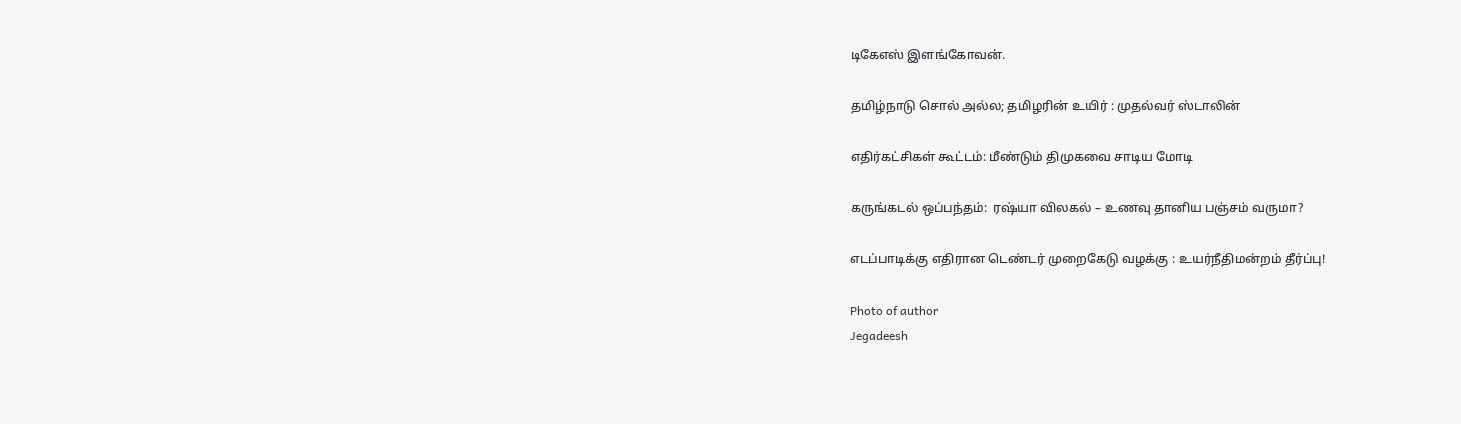டிகேஎஸ் இளங்கோவன்.

தமிழ்நாடு சொல் அல்ல; தமிழரின் உயிர் : முதல்வர் ஸ்டாலின்

எதிர்கட்சிகள் கூட்டம்: மீண்டும் திமுகவை சாடிய மோடி

கருங்கடல் ஒப்பந்தம்:  ரஷ்யா விலகல் – உணவு தானிய பஞ்சம் வருமா?

எடப்பாடிக்கு எதிரான டெண்டர் முறைகேடு வழக்கு : உயர்நீதிமன்றம் தீர்ப்பு!

Photo of author
Jegadeesh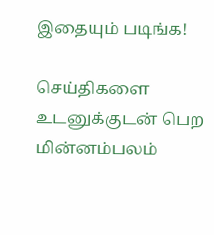இதையும் படிங்க!

செய்திகளை உடனுக்குடன் பெற மின்னம்பலம்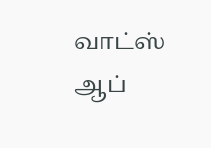வாட்ஸ் ஆப்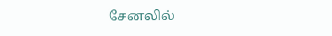சேனலில்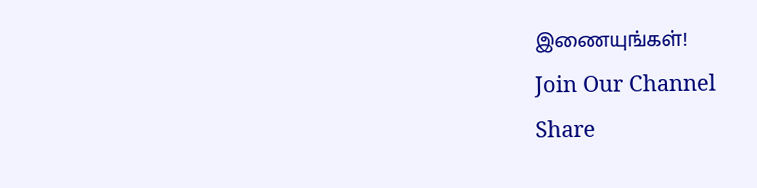இணையுங்கள்!
Join Our Channel
Share